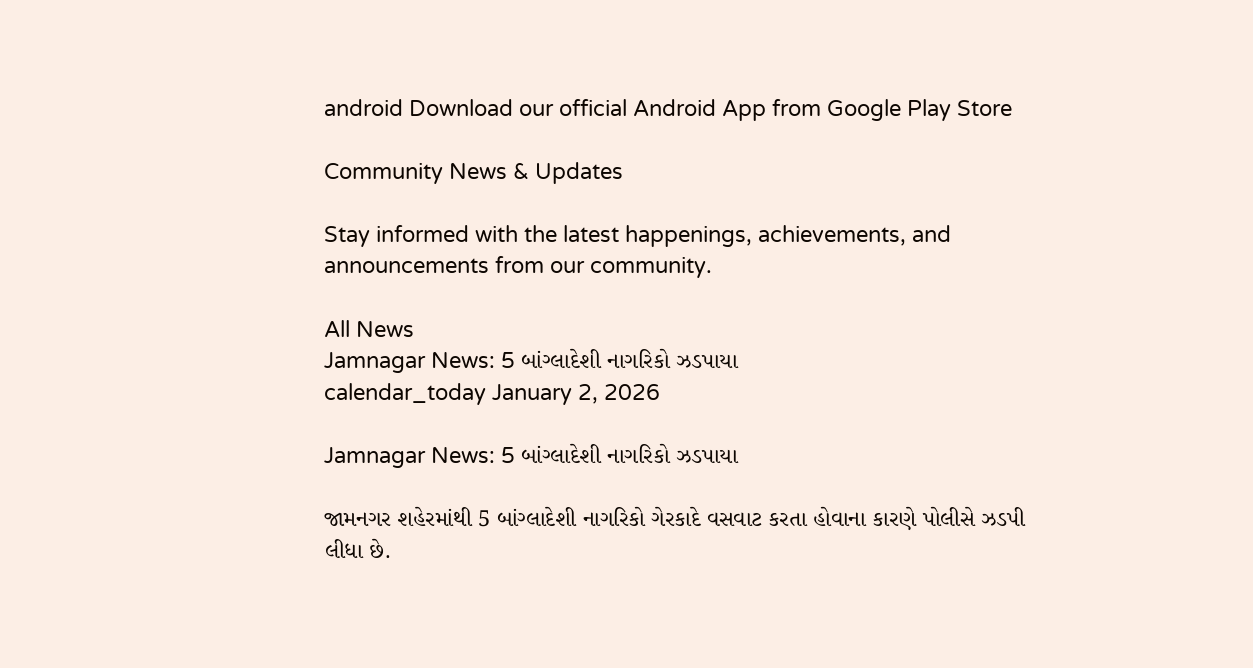android Download our official Android App from Google Play Store

Community News & Updates

Stay informed with the latest happenings, achievements, and announcements from our community.

All News
Jamnagar News: 5 બાંગ્લાદેશી નાગરિકો ઝડપાયા
calendar_today January 2, 2026

Jamnagar News: 5 બાંગ્લાદેશી નાગરિકો ઝડપાયા

જામનગર શહેરમાંથી 5 બાંગ્લાદેશી નાગરિકો ગેરકાદે વસવાટ કરતા હોવાના કારણે પોલીસે ઝડપી લીધા છે.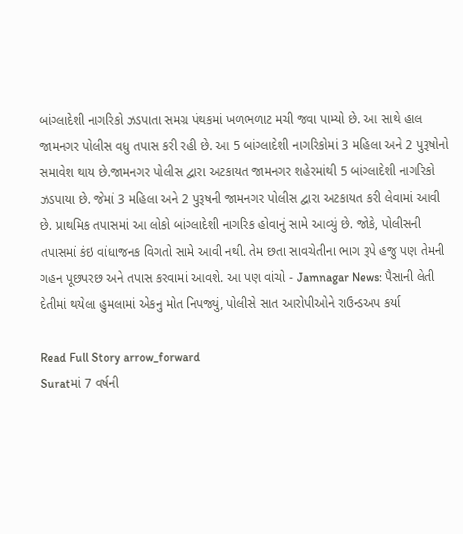બાંગ્લાદેશી નાગરિકો ઝડપાતા સમગ્ર પંથકમાં ખળભળાટ મચી જવા પામ્યો છે. આ સાથે હાલ જામનગર પોલીસ વધુ તપાસ કરી રહી છે. આ 5 બાંગ્લાદેશી નાગરિકોમાં 3 મહિલા અને 2 પુરૂષોનો સમાવેશ થાય છે.જામનગર પોલીસ દ્વારા અટકાયત જામનગર શહેરમાંથી 5 બાંગ્લાદેશી નાગરિકો ઝડપાયા છે. જેમાં 3 મહિલા અને 2 પુરૂષની જામનગર પોલીસ દ્વારા અટકાયત કરી લેવામાં આવી છે. પ્રાથમિક તપાસમાં આ લોકો બાંગ્લાદેશી નાગરિક હોવાનું સામે આવ્યું છે. જોકે, પોલીસની તપાસમાં કંઇ વાંધાજનક વિગતો સામે આવી નથી. તેમ છતા સાવચેતીના ભાગ રૂપે હજુ પણ તેમની ગહન પૂછપરછ અને તપાસ કરવામાં આવશે. આ પણ વાંચો - Jamnagar News: પૈસાની લેતી દેતીમાં થયેલા હુમલામાં એકનુ મોત નિપજ્યું, પોલીસે સાત આરોપીઓને રાઉન્ડઅપ કર્યા

Read Full Story arrow_forward
Suratમાં 7 વર્ષની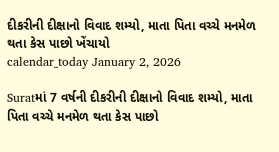દીકરીની દીક્ષાનો વિવાદ શમ્યો, માતા પિતા વચ્ચે મનમેળ થતા કેસ પાછો ખેંચાયો
calendar_today January 2, 2026

Suratમાં 7 વર્ષની દીકરીની દીક્ષાનો વિવાદ શમ્યો, માતા પિતા વચ્ચે મનમેળ થતા કેસ પાછો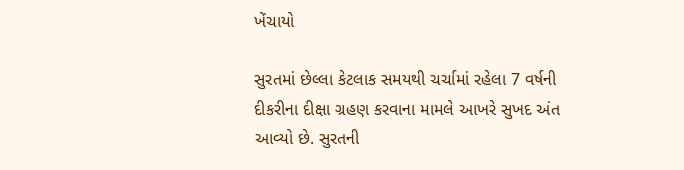ખેંચાયો

સુરતમાં છેલ્લા કેટલાક સમયથી ચર્ચામાં રહેલા 7 વર્ષની દીકરીના દીક્ષા ગ્રહણ કરવાના મામલે આખરે સુખદ અંત આવ્યો છે. સુરતની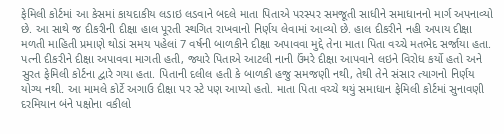ફેમિલી કોર્ટમાં આ કેસમાં કાયદાકીય લડાઇ લડવાને બદલે માતા પિતાએ પરસ્પર સમજૂતી સાધીને સમાધાનનો માર્ગ અપનાવ્યો છે. આ સાથે જ દીકરીની દીક્ષા હાલ પૂરતી સ્થગિત રાખવાનો નિર્ણય લેવામાં આવ્યો છે. હાલ દીકરીને નહી અપાય દીક્ષા મળતી માહિતી પ્રમાણે થોડાં સમય પહેલાં 7 વર્ષની બાળકીને દીક્ષા અપાવવા મુદ્દે તેના માતા પિતા વચ્ચે મતભેદ સર્જાયા હતા. પત્ની દીકરીને દીક્ષા અપાવવા માગતી હતી, જ્યારે પિતાએ આટલી નાની ઉંમરે દીક્ષા આપવાને લઇને વિરોધ કર્યો હતો અને સુરત ફેમિલી કોર્ટના દ્વારે ગયા હતા. પિતાની દલીલ હતી કે બાળકી હજુ સમજણી નથી, તેથી તેને સંસાર ત્યાગનો નિર્ણય યોગ્ય નથી. આ મામલે કોર્ટે અગાઉ દીક્ષા પર સ્ટે પણ આપ્યો હતો. માતા પિતા વચ્ચે થયું સમાધાન ફેમિલી કોર્ટમાં સુનાવણી દરમિયાન બંને પક્ષોના વકીલો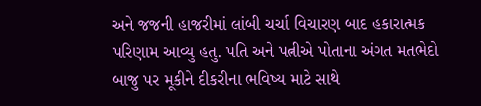અને જજની હાજરીમાં લાંબી ચર્ચા વિચારણ બાદ હકારાત્મક પરિણામ આવ્યુ હતુ. પતિ અને પત્નીએ પોતાના અંગત મતભેદો બાજુ પર મૂકીને દીકરીના ભવિષ્ય માટે સાથે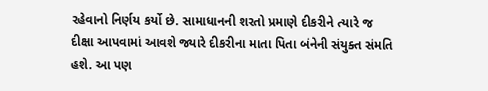રહેવાનો નિર્ણય કર્યો છે. સામાધાનની શરતો પ્રમાણે દીકરીને ત્યારે જ દીક્ષા આપવામાં આવશે જ્યારે દીકરીના માતા પિતા બંનેની સંયુક્ત સંમતિ હશે. આ પણ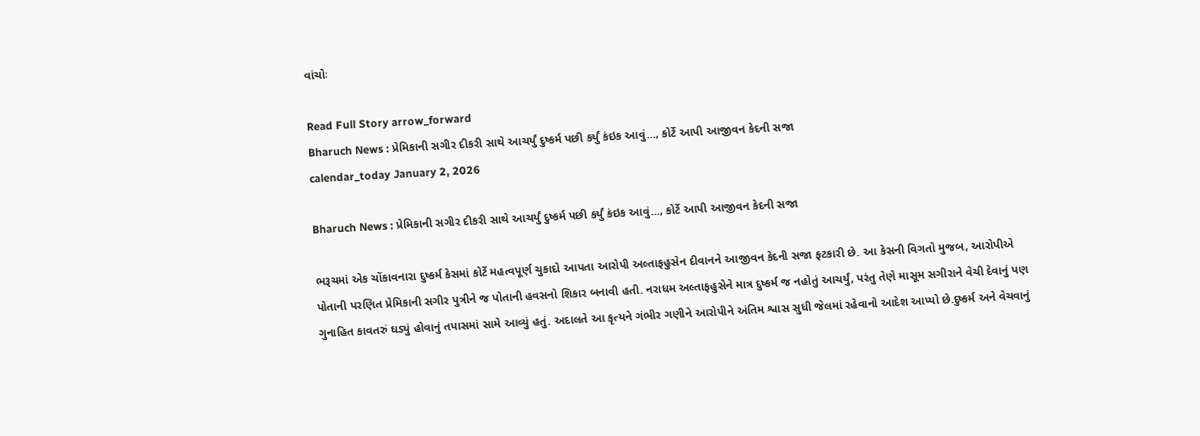વાંચોઃ

Read Full Story arrow_forward
Bharuch News : પ્રેમિકાની સગીર દીકરી સાથે આચર્યું દુષ્કર્મ પછી કર્યું કંઇક આવું..., કોર્ટે આપી આજીવન કેદની સજા
calendar_today January 2, 2026

Bharuch News : પ્રેમિકાની સગીર દીકરી સાથે આચર્યું દુષ્કર્મ પછી કર્યું કંઇક આવું..., કોર્ટે આપી આજીવન કેદની સજા

ભરૂચમાં એક ચોંકાવનારા દુષ્કર્મ કેસમાં કોર્ટે મહત્વપૂર્ણ ચુકાદો આપતા આરોપી અલ્તાફહુસેન દીવાનને આજીવન કેદની સજા ફટકારી છે. આ કેસની વિગતો મુજબ, આરોપીએ પોતાની પરણિત પ્રેમિકાની સગીર પુત્રીને જ પોતાની હવસનો શિકાર બનાવી હતી. નરાધમ અલ્તાફહુસેને માત્ર દુષ્કર્મ જ નહોતું આચર્યું, પરંતુ તેણે માસૂમ સગીરાને વેચી દેવાનું પણ ગુનાહિત કાવતરું ઘડ્યું હોવાનું તપાસમાં સામે આવ્યું હતું. અદાલતે આ કૃત્યને ગંભીર ગણીને આરોપીને અંતિમ શ્વાસ સુધી જેલમાં રહેવાનો આદેશ આપ્યો છે.દુષ્કર્મ અને વેચવાનું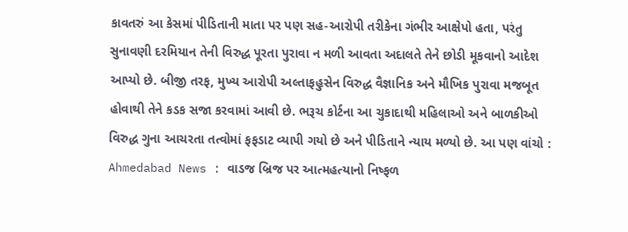કાવતરું આ કેસમાં પીડિતાની માતા પર પણ સહ-આરોપી તરીકેના ગંભીર આક્ષેપો હતા, પરંતુ સુનાવણી દરમિયાન તેની વિરુદ્ધ પૂરતા પુરાવા ન મળી આવતા અદાલતે તેને છોડી મૂકવાનો આદેશ આપ્યો છે. બીજી તરફ, મુખ્ય આરોપી અલ્તાફહુસેન વિરુદ્ધ વૈજ્ઞાનિક અને મૌખિક પુરાવા મજબૂત હોવાથી તેને કડક સજા કરવામાં આવી છે. ભરૂચ કોર્ટના આ ચુકાદાથી મહિલાઓ અને બાળકીઓ વિરુદ્ધ ગુના આચરતા તત્વોમાં ફફડાટ વ્યાપી ગયો છે અને પીડિતાને ન્યાય મળ્યો છે. આ પણ વાંચો : Ahmedabad News : વાડજ બ્રિજ પર આત્મહત્યાનો નિષ્ફળ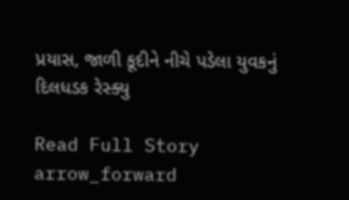પ્રયાસ, જાળી કૂદીને નીચે પડેલા યુવકનું દિલધડક રેસ્ક્યુ

Read Full Story arrow_forward